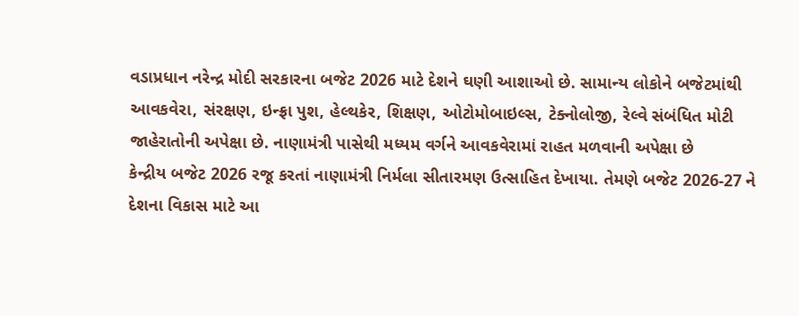વડાપ્રધાન નરેન્દ્ર મોદી સરકારના બજેટ 2026 માટે દેશને ઘણી આશાઓ છે. સામાન્ય લોકોને બજેટમાંથી આવકવેરા, સંરક્ષણ, ઇન્ફ્રા પુશ, હેલ્થકેર, શિક્ષણ, ઓટોમોબાઇલ્સ, ટેક્નોલોજી, રેલ્વે સંબંધિત મોટી જાહેરાતોની અપેક્ષા છે. નાણામંત્રી પાસેથી મધ્યમ વર્ગને આવકવેરામાં રાહત મળવાની અપેક્ષા છે
કેન્દ્રીય બજેટ 2026 રજૂ કરતાં નાણામંત્રી નિર્મલા સીતારમણ ઉત્સાહિત દેખાયા. તેમણે બજેટ 2026-27 ને દેશના વિકાસ માટે આ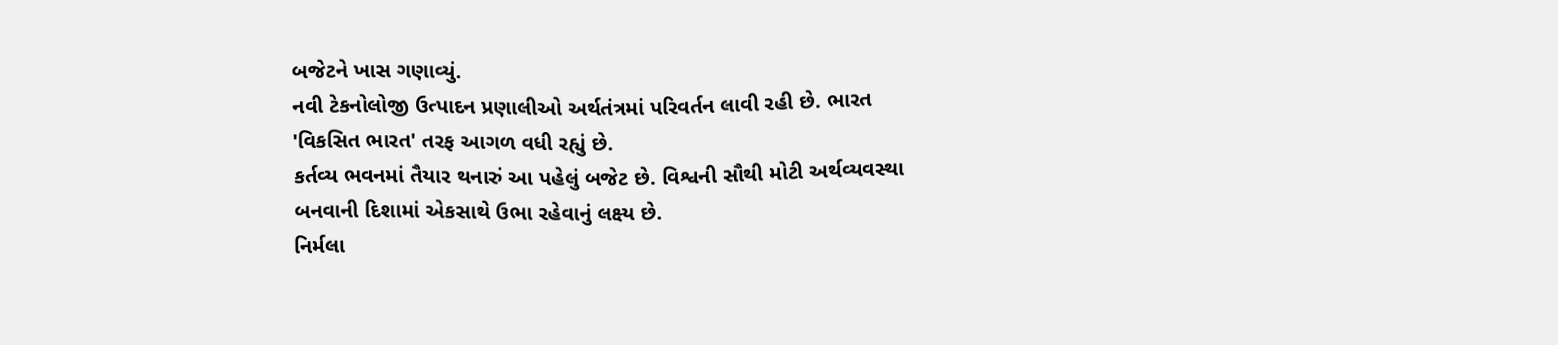બજેટને ખાસ ગણાવ્યું.
નવી ટેકનોલોજી ઉત્પાદન પ્રણાલીઓ અર્થતંત્રમાં પરિવર્તન લાવી રહી છે. ભારત 'વિકસિત ભારત' તરફ આગળ વધી રહ્યું છે.
કર્તવ્ય ભવનમાં તૈયાર થનારું આ પહેલું બજેટ છે. વિશ્વની સૌથી મોટી અર્થવ્યવસ્થા બનવાની દિશામાં એકસાથે ઉભા રહેવાનું લક્ષ્ય છે.
નિર્મલા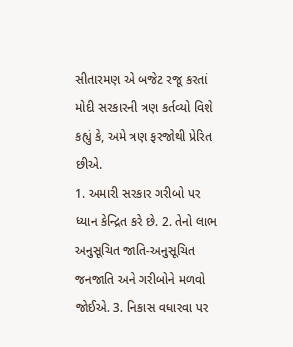સીતારમણ એ બજેટ રજૂ કરતાં મોદી સરકારની ત્રણ કર્તવ્યો વિશે કહ્યું કે, અમે ત્રણ ફરજોથી પ્રેરિત છીએ.
1. અમારી સરકાર ગરીબો પર ધ્યાન કેન્દ્રિત કરે છે. 2. તેનો લાભ અનુસૂચિત જાતિ-અનુસૂચિત જનજાતિ અને ગરીબોને મળવો જોઈએ. 3. નિકાસ વધારવા પર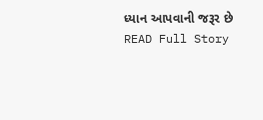ધ્યાન આપવાની જરૂર છે
READ Full Story